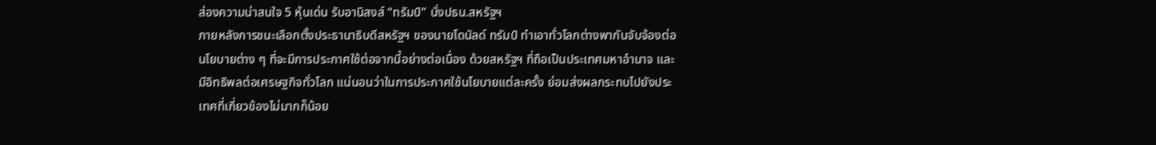ส่องความน่าสนใจ 5 หุ้นเด่น รับอานิสงส์ “ทรัมป์” นั่งปธน.สหรัฐฯ
ภายหลังการชนะเลือกตั้งประธานาธิบดีสหรัฐฯ ของนายโดนัลด์ ทรัมป์ ทำเอาทั่วโลกต่างพากันจับจ้องต่อนโยบายต่าง ๆ ที่จะมีการประกาศใช้ต่อจากนี้อย่างต่อเนื่อง ด้วยสหรัฐฯ ที่ถือเป็นประเทศมหาอำนาจ และมีอิทธิพลต่อเศรษฐกิจทั่วโลก แน่นอนว่าในการประกาศใช้นโยบายแต่ละครั้ง ย่อมส่งผลกระทบไปยังประเทศที่เกี่ยวข้องไม่มากก็น้อย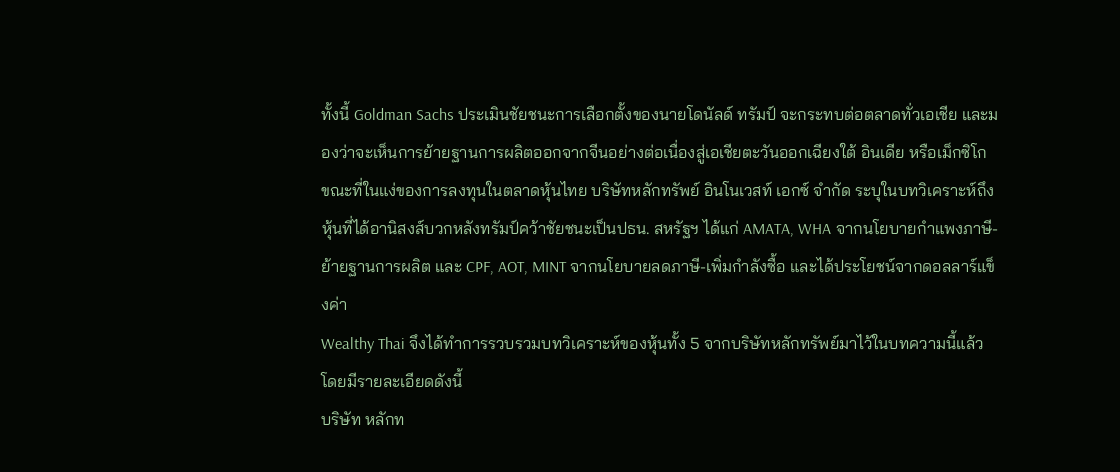ทั้งนี้ Goldman Sachs ประเมินชัยชนะการเลือกตั้งของนายโดนัลด์ ทรัมป์ จะกระทบต่อตลาดทั่วเอเชีย และมองว่าจะเห็นการย้ายฐานการผลิตออกจากจีนอย่างต่อเนื่องสู่เอเชียตะวันออกเฉียงใต้ อินเดีย หรือเม็กซิโก
ขณะที่ในแง่ของการลงทุนในตลาดหุ้นไทย บริษัทหลักทรัพย์ อินโนเวสท์ เอกซ์ จำกัด ระบุในบทวิเคราะห์ถึงหุ้นที่ได้อานิสงส์บวกหลังทรัมป์คว้าชัยชนะเป็นปธน. สหรัฐฯ ได้แก่ AMATA, WHA จากนโยบายกำแพงภาษี-ย้ายฐานการผลิต และ CPF, AOT, MINT จากนโยบายลดภาษี-เพิ่มกำลังซื้อ และได้ประโยชน์จากดอลลาร์แข็งค่า
Wealthy Thai จึงได้ทำการรวบรวมบทวิเคราะห์ของหุ้นทั้ง 5 จากบริษัทหลักทรัพย์มาไว้ในบทความนี้แล้ว โดยมีรายละเอียดดังนี้
บริษัท หลักท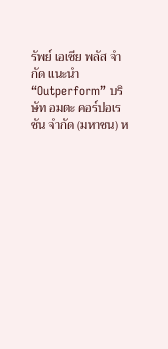รัพย์ เอเซีย พลัส จำกัด แนะนำ “Outperform” บริษัท อมตะ คอร์ปอเรชัน จำกัด (มหาชน) ห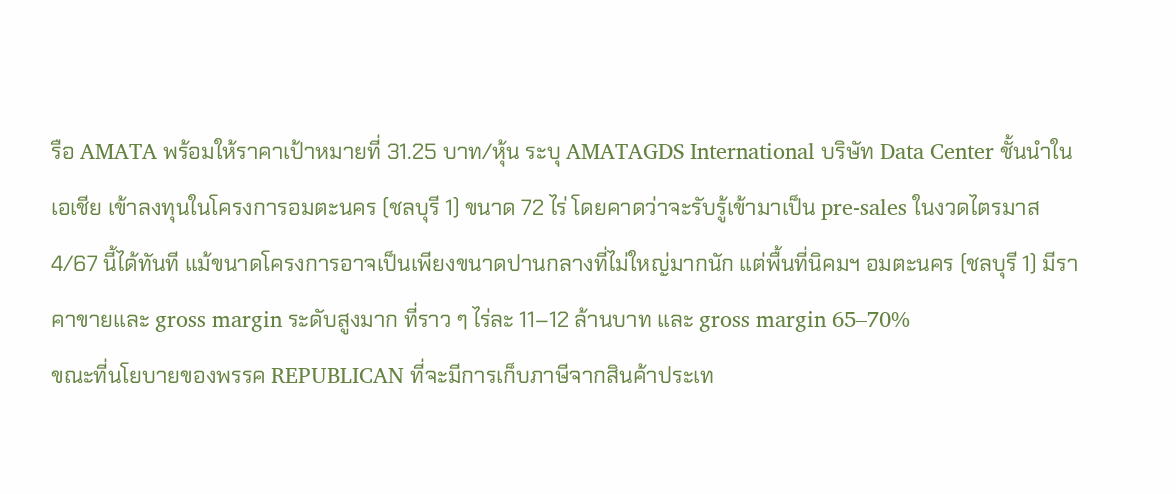รือ AMATA พร้อมให้ราคาเป้าหมายที่ 31.25 บาท/หุ้น ระบุ AMATAGDS International บริษัท Data Center ชั้นนําในเอเชีย เข้าลงทุนในโครงการอมตะนคร (ชลบุรี 1) ขนาด 72 ไร่ โดยคาดว่าจะรับรู้เข้ามาเป็น pre-sales ในงวดไตรมาส 4/67 นี้ได้ทันที แม้ขนาดโครงการอาจเป็นเพียงขนาดปานกลางที่ไม่ใหญ่มากนัก แต่พื้นที่นิคมฯ อมตะนคร (ชลบุรี 1) มีราคาขายและ gross margin ระดับสูงมาก ที่ราว ๆ ไร่ละ 11–12 ล้านบาท และ gross margin 65–70%
ขณะที่นโยบายของพรรค REPUBLICAN ที่จะมีการเก็บภาษีจากสินค้าประเท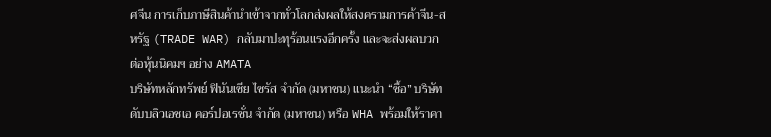ศจีน การเก็บภาษีสินค้านําเข้าจากทั่วโลกส่งผลให้สงครามการค้าจีน-สหรัฐ (TRADE WAR) กลับมาปะทุร้อนแรงอีกครั้ง และจะส่งผลบวกต่อหุ้นนิคมฯ อย่าง AMATA
บริษัทหลักทรัพย์ ฟินันเซีย ไซรัส จำกัด (มหาชน) แนะนำ “ซื้อ” บริษัท ดับบลิวเอชเอ คอร์ปอเรชั่น จำกัด (มหาชน) หรือ WHA พร้อมให้ราคา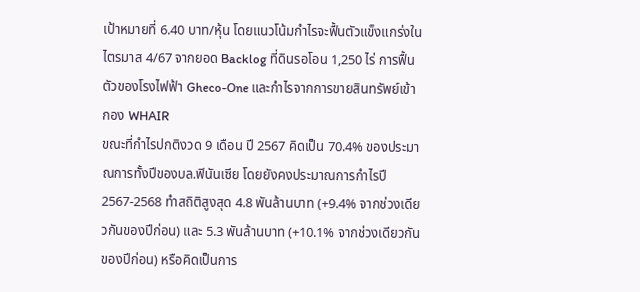เป้าหมายที่ 6.40 บาท/หุ้น โดยแนวโน้มกำไรจะฟื้นตัวแข็งแกร่งในไตรมาส 4/67 จากยอด Backlog ที่ดินรอโอน 1,250 ไร่ การฟื้นตัวของโรงไฟฟ้า Gheco-One และกำไรจากการขายสินทรัพย์เข้ากอง WHAIR
ขณะที่กำไรปกติงวด 9 เดือน ปี 2567 คิดเป็น 70.4% ของประมาณการทั้งปีของบล.ฟินันเซีย โดยยังคงประมาณการกำไรปี 2567-2568 ทำสถิติสูงสุด 4.8 พันล้านบาท (+9.4% จากช่วงเดียวกันของปีก่อน) และ 5.3 พันล้านบาท (+10.1% จากช่วงเดียวกันของปีก่อน) หรือคิดเป็นการ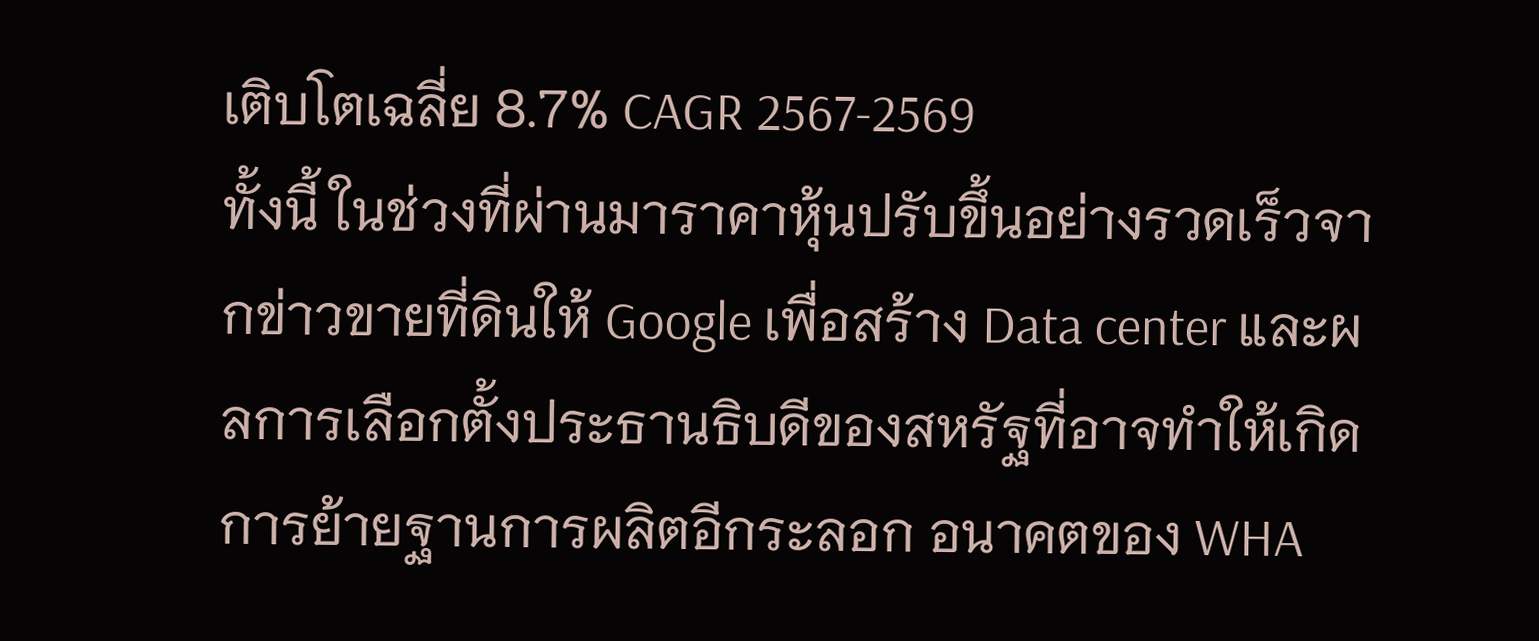เติบโตเฉลี่ย 8.7% CAGR 2567-2569
ทั้งนี้ ในช่วงที่ผ่านมาราคาหุ้นปรับขึ้นอย่างรวดเร็วจากข่าวขายที่ดินให้ Google เพื่อสร้าง Data center และผลการเลือกตั้งประธานธิบดีของสหรัฐที่อาจทำให้เกิดการย้ายฐานการผลิตอีกระลอก อนาคตของ WHA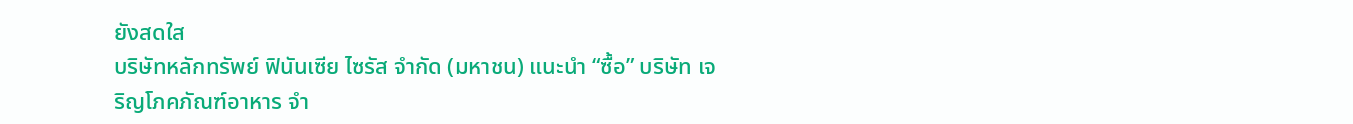ยังสดใส
บริษัทหลักทรัพย์ ฟินันเซีย ไซรัส จำกัด (มหาชน) แนะนำ “ซื้อ” บริษัท เจริญโภคภัณฑ์อาหาร จำ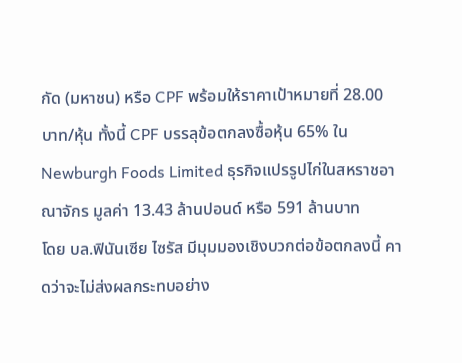กัด (มหาชน) หรือ CPF พร้อมให้ราคาเป้าหมายที่ 28.00 บาท/หุ้น ทั้งนี้ CPF บรรลุข้อตกลงซื้อหุ้น 65% ใน Newburgh Foods Limited ธุรกิจแปรรูปไก่ในสหราชอาณาจักร มูลค่า 13.43 ล้านปอนด์ หรือ 591 ล้านบาท
โดย บล.ฟินันเซีย ไซรัส มีมุมมองเชิงบวกต่อข้อตกลงนี้ คาดว่าจะไม่ส่งผลกระทบอย่าง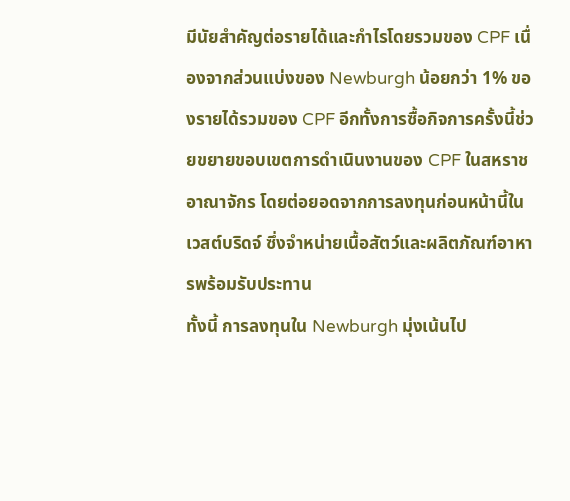มีนัยสำคัญต่อรายได้และกำไรโดยรวมของ CPF เนื่องจากส่วนแบ่งของ Newburgh น้อยกว่า 1% ของรายได้รวมของ CPF อีกทั้งการซื้อกิจการครั้งนี้ช่วยขยายขอบเขตการดำเนินงานของ CPF ในสหราชอาณาจักร โดยต่อยอดจากการลงทุนก่อนหน้านี้ในเวสต์บริดจ์ ซึ่งจำหน่ายเนื้อสัตว์และผลิตภัณฑ์อาหารพร้อมรับประทาน
ทั้งนี้ การลงทุนใน Newburgh มุ่งเน้นไป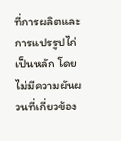ที่การผลิตและการแปรรูปไก่เป็นหลัก โดยไม่มีความผันผวนที่เกี่ยวข้อง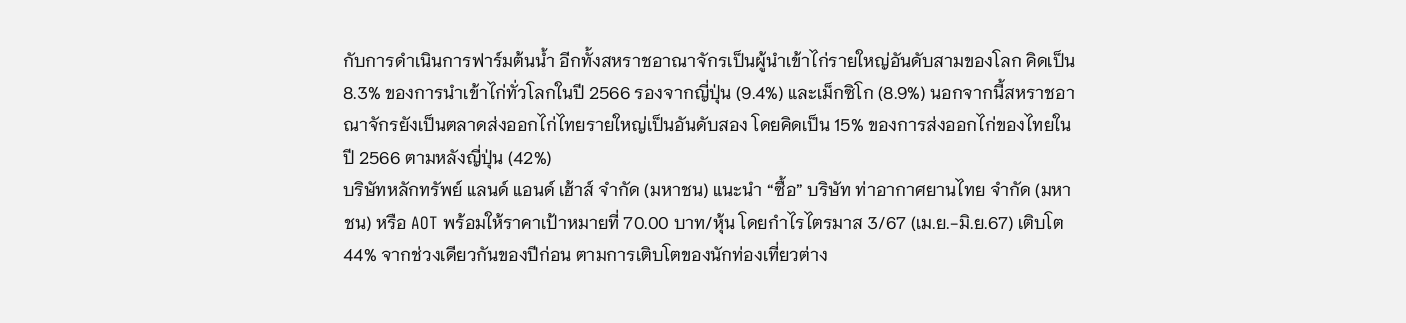กับการดำเนินการฟาร์มต้นน้ำ อีกทั้งสหราชอาณาจักรเป็นผู้นำเข้าไก่รายใหญ่อันดับสามของโลก คิดเป็น 8.3% ของการนำเข้าไก่ทั่วโลกในปี 2566 รองจากญี่ปุ่น (9.4%) และเม็กซิโก (8.9%) นอกจากนี้สหราชอาณาจักรยังเป็นตลาดส่งออกไก่ไทยรายใหญ่เป็นอันดับสอง โดยคิดเป็น 15% ของการส่งออกไก่ของไทยในปี 2566 ตามหลังญี่ปุ่น (42%)
บริษัทหลักทรัพย์ แลนด์ แอนด์ เฮ้าส์ จำกัด (มหาชน) แนะนำ “ซื้อ” บริษัท ท่าอากาศยานไทย จำกัด (มหาชน) หรือ AOT พร้อมให้ราคาเป้าหมายที่ 70.00 บาท/หุ้น โดยกำไรไตรมาส 3/67 (เม.ย.-มิ.ย.67) เติบโต 44% จากช่วงเดียวกันของปีก่อน ตามการเติบโตของนักท่องเที่ยวต่าง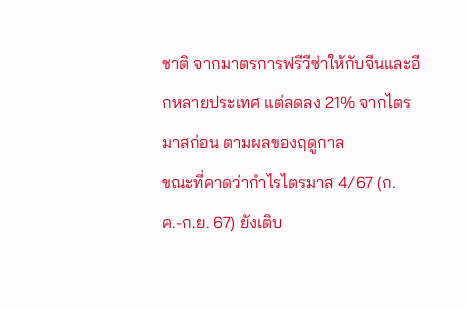ชาติ จากมาตรการฟรีวีซ่าให้กับจีนและอีกหลายประเทศ แต่ลดลง 21% จากไตรมาสก่อน ตามผลของฤดูกาล
ขณะที่คาดว่ากำไรไตรมาส 4/67 (ก.ค.-ก.ย. 67) ยังเติบ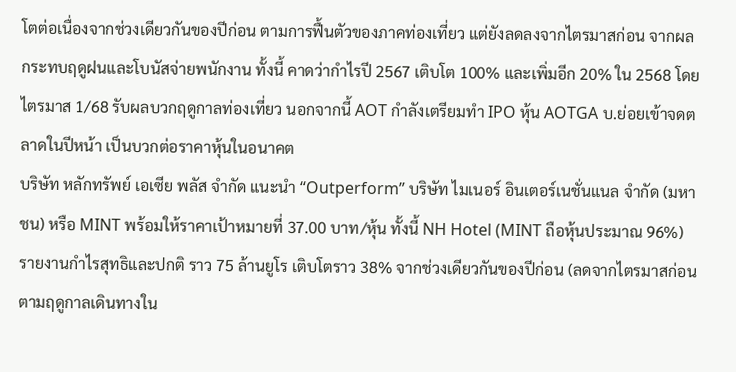โตต่อเนื่องจากช่วงเดียวกันของปีก่อน ตามการฟื้นตัวของภาคท่องเที่ยว แต่ยังลดลงจากไตรมาสก่อน จากผลกระทบฤดูฝนและโบนัสจ่ายพนักงาน ทั้งนี้ คาดว่ากำไรปี 2567 เติบโต 100% และเพิ่มอีก 20% ใน 2568 โดยไตรมาส 1/68 รับผลบวกฤดูกาลท่องเที่ยว นอกจากนี้ AOT กำลังเตรียมทำ IPO หุ้น AOTGA บ.ย่อยเข้าจดตลาดในปีหน้า เป็นบวกต่อราคาหุ้นในอนาคต
บริษัท หลักทรัพย์ เอเซีย พลัส จำกัด แนะนำ “Outperform” บริษัท ไมเนอร์ อินเตอร์เนชั่นแนล จำกัด (มหาชน) หรือ MINT พร้อมให้ราคาเป้าหมายที่ 37.00 บาท/หุ้น ทั้งนี้ NH Hotel (MINT ถือหุ้นประมาณ 96%) รายงานกําไรสุทธิและปกติ ราว 75 ล้านยูโร เติบโตราว 38% จากช่วงเดียวกันของปีก่อน (ลดจากไตรมาสก่อนตามฤดูกาลเดินทางใน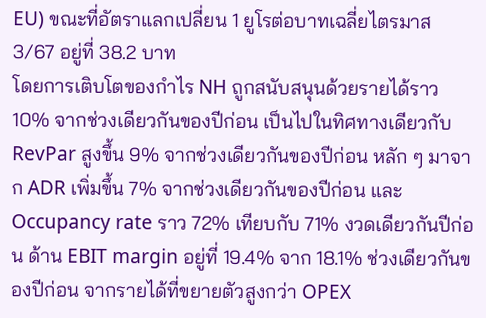EU) ขณะที่อัตราแลกเปลี่ยน 1 ยูโรต่อบาทเฉลี่ยไตรมาส 3/67 อยู่ที่ 38.2 บาท
โดยการเติบโตของกําไร NH ถูกสนับสนุนด้วยรายได้ราว 10% จากช่วงเดียวกันของปีก่อน เป็นไปในทิศทางเดียวกับ RevPar สูงขึ้น 9% จากช่วงเดียวกันของปีก่อน หลัก ๆ มาจาก ADR เพิ่มขึ้น 7% จากช่วงเดียวกันของปีก่อน และ Occupancy rate ราว 72% เทียบกับ 71% งวดเดียวกันปีก่อน ด้าน EBIT margin อยู่ที่ 19.4% จาก 18.1% ช่วงเดียวกันของปีก่อน จากรายได้ที่ขยายตัวสูงกว่า OPEX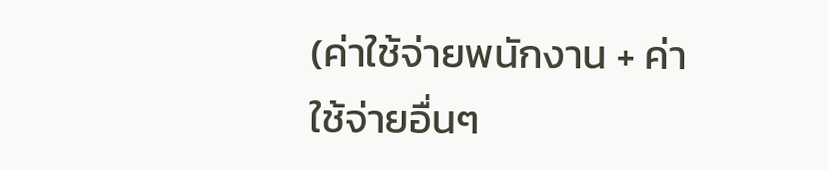(ค่าใช้จ่ายพนักงาน + ค่าใช้จ่ายอื่นๆ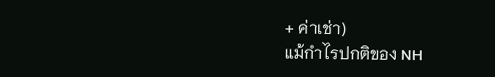+ ค่าเช่า)
แม้กําไรปกติของ NH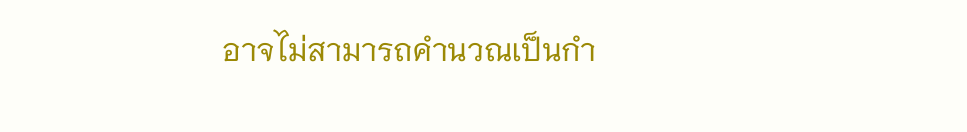อาจไม่สามารถคํานวณเป็นกํา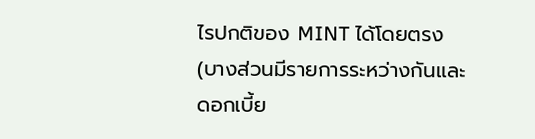ไรปกติของ MINT ได้โดยตรง (บางส่วนมีรายการระหว่างกันและดอกเบี้ย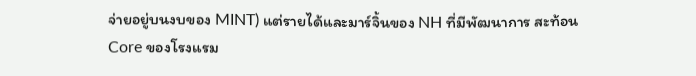จ่ายอยู่บนงบของ MINT) แต่รายได้และมาร์จิ้นของ NH ที่มีพัฒนาการ สะท้อน Core ของโรงแรม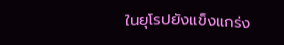ในยุโรปยังแข็งแกร่ง